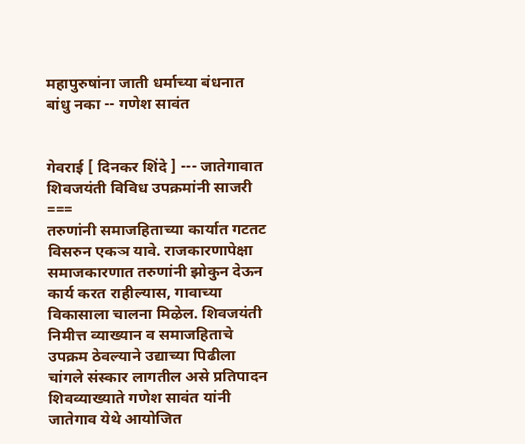महापुरुषांना जाती धर्माच्या बंधनात बांधु नका -- गणेश सावंत


गेवराई [ दिनकर शिंदे ] --- जातेगावात शिवजयंती विविध उपक्रमांनी साजरी
===
तरुणांनी समाजहिताच्या कार्यात गटतट विसरुन एकञ यावे. राजकारणापेक्षा समाजकारणात तरुणांनी झोकुन देऊन कार्य करत राहील्यास, गावाच्या विकासाला चालना मिऴेल. शिवजयंती निमीत्त व्याख्यान व समाजहिताचे उपक्रम ठेवल्याने उद्याच्या पिढीला चांगले संस्कार लागतील असे प्रतिपादन शिवव्याख्याते गणेश सावंत यांनी जातेगाव येथे आयोजित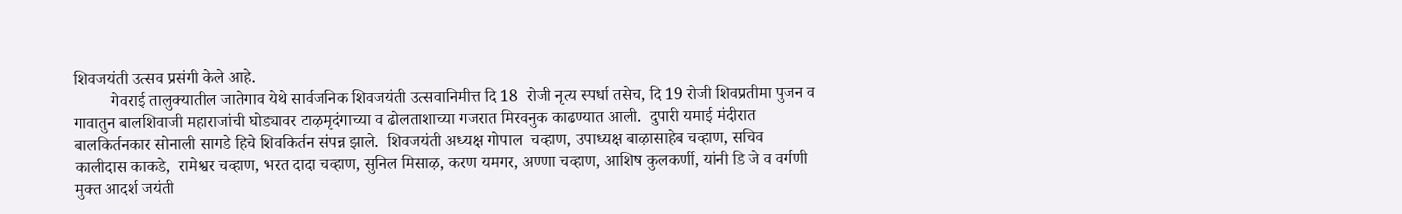शिवजयंती उत्सव प्रसंगी केले आहे.
         गेवराई तालुक्यातील जातेगाव येथे सार्वजनिक शिवजयंती उत्सवानिमीत्त दि 18  रोजी नृत्य स्पर्धा तसेच, दि 19 रोजी शिवप्रतीमा पुजन व गावातुन बालशिवाजी महाराजांची घोड्यावर टाऴमृदंगाच्या व ढोलताशाच्या गजरात मिरवनुक काढण्यात आली.  दुपारी यमाई मंदीरात बालकिर्तनकार सोनाली सागडे हिचे शिवकिर्तन संपन्न झाले.  शिवजयंती अध्यक्ष गोपाल  चव्हाण, उपाध्यक्ष बाऴासाहेब चव्हाण, सचिव कालीदास काकडे,  रामेश्वर चव्हाण, भरत दादा चव्हाण, सुनिल मिसाऴ, करण यमगर, अण्णा चव्हाण, आशिष कुलकर्णी, यांनी डि जे व वर्गणी मुक्त आदर्श जयंती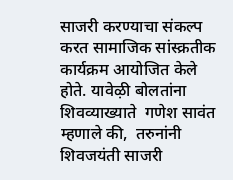साजरी करण्याचा संकल्प करत सामाजिक सांस्क्रतीक कार्यक्रम आयोजित केले होते. यावेऴी बोलतांना शिवव्याख्याते  गणेश सावंत म्हणाले की,  तरुनांनी शिवजयंती साजरी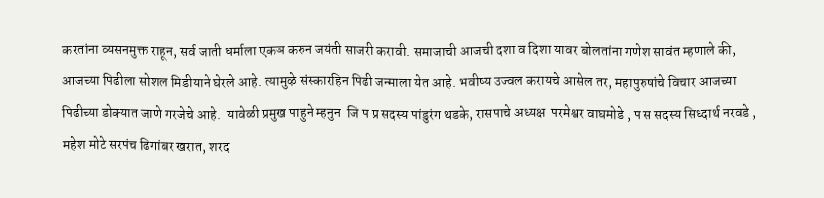करतांना व्यसनमुक्त राहून, सर्व जाती धर्माला एकञ करुन जयंती साजरी करावी. समाजाची आजची दशा व दिशा यावर बोलतांना गणेश सावंत म्हणाले की, आजच्या पिढीला सोशल मिडीयाने घेरले आहे. त्यामुऴे संस्कारहिन पिढी जन्माला येत आहे. भवीष्य उज्वल करायचे आसेल तर, महापुरुषांचे विचार आजच्या पिढीच्या डोक्यात जाणे गरजेचे आहे.  यावेळी प्रमुख पाहुने म्हनुन  जि प प्र सदस्य पांडुरंग थडके, रासपाचे अध्यक्ष  परमेश्वर वाघमोडे , प स सदस्य सिध्दार्थ नरवडे , महेश मोटे सरपंच ढिगांबर खरात, शरद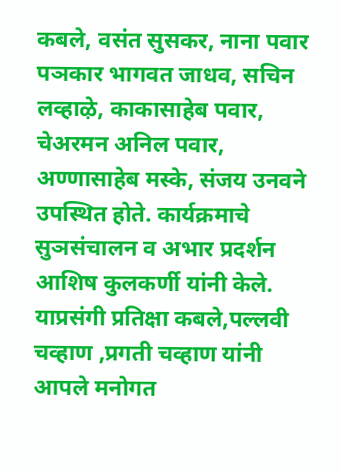कबले, वसंत सुसकर, नाना पवार पञकार भागवत जाधव, सचिन लव्हाऴे, काकासाहेब पवार, चेअरमन अनिल पवार, अण्णासाहेब मस्के, संजय उनवने उपस्थित होते. कार्यक्रमाचे  सुञसंचालन व अभार प्रदर्शन  आशिष कुलकर्णी यांनी केले. याप्रसंगी प्रतिक्षा कबले,पल्लवी चव्हाण ,प्रगती चव्हाण यांनी आपले मनोगत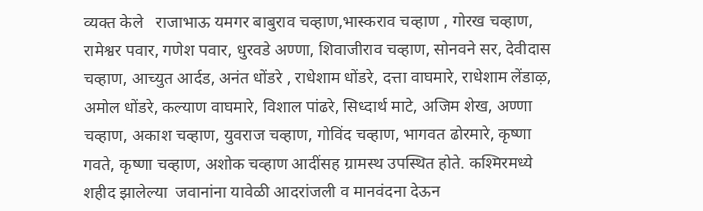व्यक्त केले   राजाभाऊ यमगर बाबुराव चव्हाण,भास्कराव चव्हाण , गोरख चव्हाण, रामेश्वर पवार, गणेश पवार, धुरवडे अण्णा, शिवाजीराव चव्हाण, सोनवने सर, देवीदास चव्हाण, आच्युत आर्दड, अनंत धोंडरे , राधेशाम धोंडरे, दत्ता वाघमारे, राधेशाम लेंडाऴ, अमोल धोंडरे, कल्याण वाघमारे, विशाल पांढरे, सिध्दार्थ माटे, अजिम शेख, अण्णा चव्हाण, अकाश चव्हाण, युवराज चव्हाण, गोविंद चव्हाण, भागवत ढोरमारे, कृष्णा गवते, कृष्णा चव्हाण, अशोक चव्हाण आदींसह ग्रामस्थ उपस्थित होते. कश्मिरमध्ये शहीद झालेल्या  जवानांना यावेळी आदरांजली व मानवंदना देऊन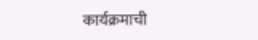कार्यक्रमाची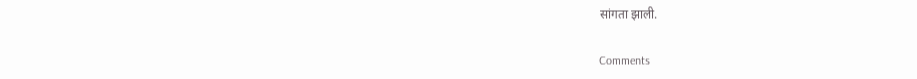सांगता झाली.

Comments